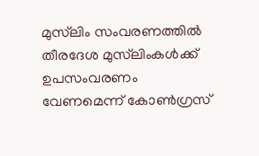മുസ്‌ലിം സംവരണത്തിൽ തീരദേശ മുസ്‌ലിംകൾക്ക് ഉപസംവരണം വേണമെന്ന് കോൺഗ്രസ്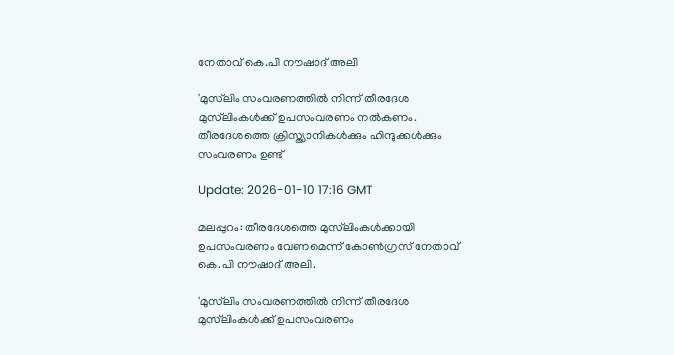നേതാവ് കെ.പി നൗഷാദ് അലി

'മുസ്‌ലിം സംവരണത്തിൽ നിന്ന് തീരദേശ മുസ്‌ലിംകൾക്ക് ഉപസംവരണം നൽകണം. തീരദേശത്തെ ക്രിസ്ത്യാനികൾക്കും ഹിന്ദുക്കൾക്കും സംവരണം ഉണ്ട്

Update: 2026-01-10 17:16 GMT

മലപ്പുറം: തീരദേശത്തെ മുസ്‌ലിംകൾക്കായി ഉപസംവരണം വേണമെന്ന് കോൺഗ്രസ് നേതാവ് കെ.പി നൗഷാദ് അലി.

'മുസ്‌ലിം സംവരണത്തിൽ നിന്ന് തീരദേശ മുസ്‌ലിംകൾക്ക് ഉപസംവരണം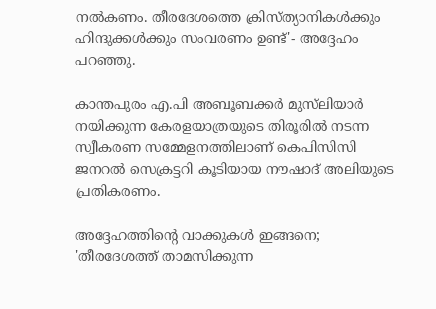നൽകണം. തീരദേശത്തെ ക്രിസ്ത്യാനികൾക്കും ഹിന്ദുക്കൾക്കും സംവരണം ഉണ്ട്'- അദ്ദേഹം പറഞ്ഞു.

കാന്തപുരം എ.പി അബൂബക്കർ മുസ്‌ലിയാർ നയിക്കുന്ന കേരളയാത്രയുടെ തിരൂരില്‍ നടന്ന സ്വീകരണ സമ്മേളനത്തിലാണ് കെപിസിസി ജനറല്‍ സെക്രട്ടറി കൂടിയായ നൗഷാദ് അലിയുടെ പ്രതികരണം.

അദ്ദേഹത്തിന്റെ വാക്കുകള്‍ ഇങ്ങനെ; 'തീരദേശത്ത് താമസിക്കുന്ന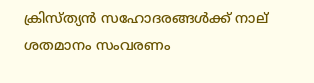ക്രിസ്ത്യൻ സഹോദരങ്ങൾക്ക് നാല് ശതമാനം സംവരണം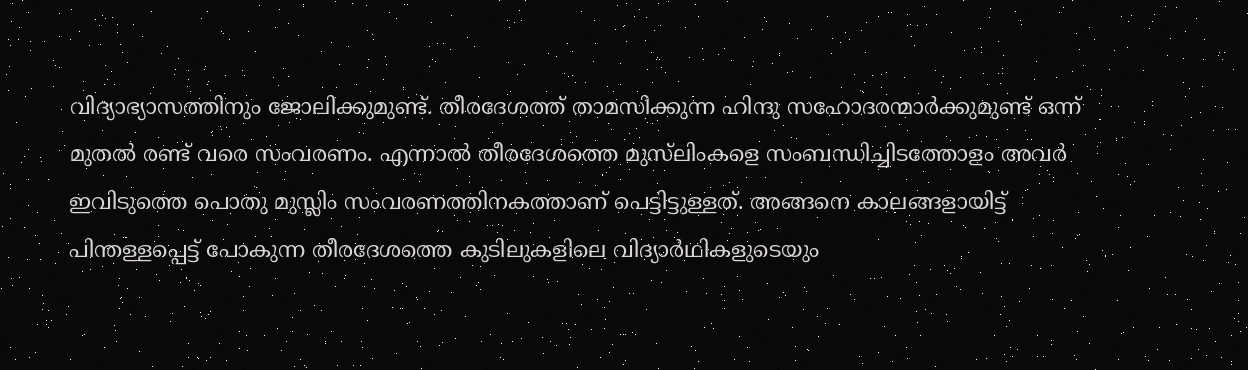വിദ്യാഭ്യാസത്തിനും ജോലിക്കുമുണ്ട്. തീരദേശത്ത് താമസിക്കുന്ന ഹിന്ദു സഹോദരന്മാർക്കുമുണ്ട് ഒന്ന് മുതൽ രണ്ട് വരെ സംവരണം. എന്നാൽ തീരദേശത്തെ മുസ്‌ലിംകളെ സംബന്ധിച്ചിടത്തോളം അവർ ഇവിടുത്തെ പൊതു മുസ്ലിം സംവരണത്തിനകത്താണ് പെട്ടിട്ടുള്ളത്. അങ്ങനെ കാലങ്ങളായിട്ട് പിന്തള്ളപ്പെട്ട് പോകുന്ന തീരദേശത്തെ കുടിലുകളിലെ വിദ്യാർഥികളുടെയും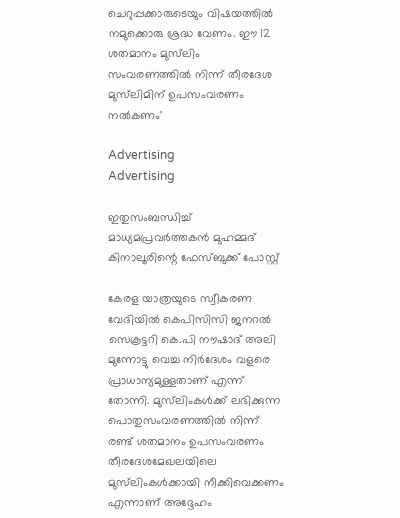ചെറുപ്പക്കാരുടെയും വിഷയത്തിൽ നമുക്കൊരു ശ്രദ്ധ വേണം. ഈ 12 ശതമാനം മുസ്‌ലിം സംവരണത്തിൽ നിന്ന് തീരദേശ മുസ്‌ലിമിന് ഉപസംവരണം നൽകണം'

Advertising
Advertising

ഇതുസംബന്ധിച്ച് മാധ്യമപ്രവര്‍ത്തകന്‍ മുഹമ്മദ് കിനാലൂരിന്റെ ഫേസ്ബുക്ക് പോസ്റ്റ്

കേരള യാത്രയുടെ സ്വീകരണ വേദിയിൽ കെപിസിസി ജനറൽ സെക്രട്ടറി കെ.പി നൗഷാദ് അലി മുന്നോട്ടു വെച്ച നിർദേശം വളരെ പ്രാധാന്യമുള്ളതാണ് എന്ന് തോന്നി. മുസ്‌ലിംകൾക്ക് ലഭിക്കുന്ന പൊതുസംവരണത്തിൽ നിന്ന് രണ്ട് ശതമാനം ഉപസംവരണം തീരദേശമേഖലയിലെ മുസ്‌ലിംകൾക്കായി നീക്കിവെക്കണം എന്നാണ് അദ്ദേഹം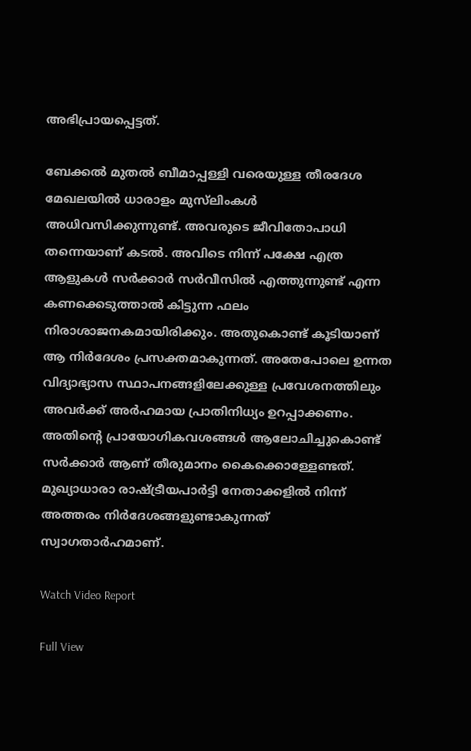അഭിപ്രായപ്പെട്ടത്.

ബേക്കൽ മുതൽ ബീമാപ്പള്ളി വരെയുള്ള തീരദേശ മേഖലയിൽ ധാരാളം മുസ്‌ലിംകൾ അധിവസിക്കുന്നുണ്ട്. അവരുടെ ജീവിതോപാധി തന്നെയാണ് കടൽ. അവിടെ നിന്ന് പക്ഷേ എത്ര ആളുകൾ സർക്കാർ സർവീസിൽ എത്തുന്നുണ്ട് എന്ന കണക്കെടുത്താൽ കിട്ടുന്ന ഫലം നിരാശാജനകമായിരിക്കും. അതുകൊണ്ട് കൂടിയാണ് ആ നിർദേശം പ്രസക്തമാകുന്നത്. അതേപോലെ ഉന്നത വിദ്യാഭ്യാസ സ്ഥാപനങ്ങളിലേക്കുള്ള പ്രവേശനത്തിലും അവർക്ക് അർഹമായ പ്രാതിനിധ്യം ഉറപ്പാക്കണം. അതിന്റെ പ്രായോഗികവശങ്ങൾ ആലോചിച്ചുകൊണ്ട് സർക്കാർ ആണ് തീരുമാനം കൈക്കൊള്ളേണ്ടത്. മുഖ്യാധാരാ രാഷ്ട്രീയപാർട്ടി നേതാക്കളിൽ നിന്ന് അത്തരം നിർദേശങ്ങളുണ്ടാകുന്നത് സ്വാഗതാർഹമാണ്.

Watch Video Report

Full View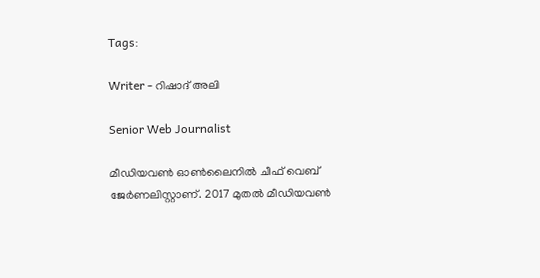Tags:

Writer - റിഷാദ് അലി

Senior Web Journalist

മീഡിയവൺ ഓൺലൈനിൽ ചീഫ് വെബ് ജേർണലിസ്റ്റാണ്. 2017 മുതൽ മീഡിയവൺ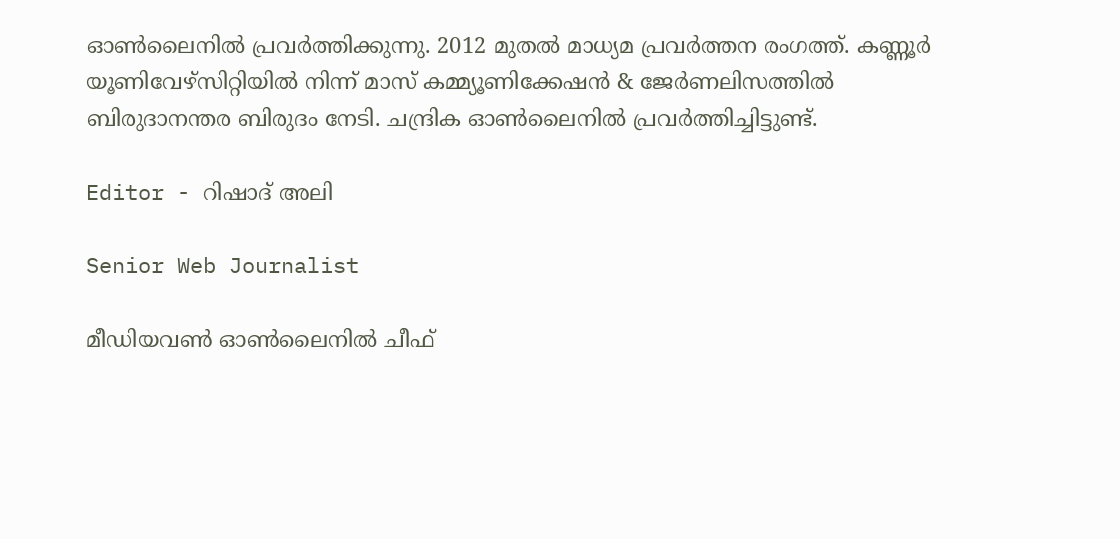ഓൺലൈനിൽ പ്രവർത്തിക്കുന്നു. 2012 മുതൽ മാധ്യമ പ്രവർത്തന രംഗത്ത്. കണ്ണൂര്‍ യൂണിവേഴ്‌സിറ്റിയിൽ നിന്ന് മാസ് കമ്മ്യൂണിക്കേഷന്‍ & ജേര്‍ണലിസത്തില്‍ ബിരുദാനന്തര ബിരുദം നേടി. ചന്ദ്രിക ഓണ്‍ലൈനില്‍ പ്രവര്‍ത്തിച്ചിട്ടുണ്ട്.

Editor - റിഷാദ് അലി

Senior Web Journalist

മീഡിയവൺ ഓൺലൈനിൽ ചീഫ്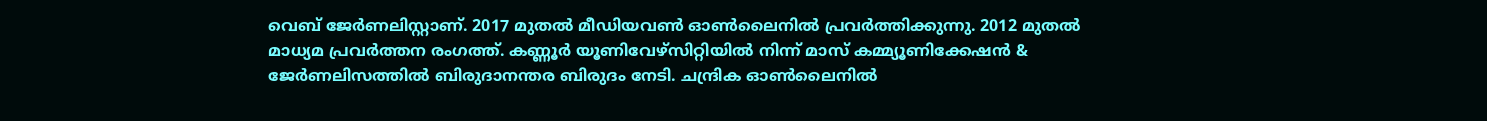വെബ് ജേർണലിസ്റ്റാണ്. 2017 മുതൽ മീഡിയവൺ ഓൺലൈനിൽ പ്രവർത്തിക്കുന്നു. 2012 മുതൽ മാധ്യമ പ്രവർത്തന രംഗത്ത്. കണ്ണൂര്‍ യൂണിവേഴ്‌സിറ്റിയിൽ നിന്ന് മാസ് കമ്മ്യൂണിക്കേഷന്‍ & ജേര്‍ണലിസത്തില്‍ ബിരുദാനന്തര ബിരുദം നേടി. ചന്ദ്രിക ഓണ്‍ലൈനില്‍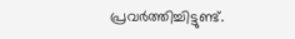പ്രവര്‍ത്തിച്ചിട്ടുണ്ട്.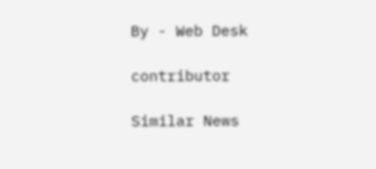By - Web Desk

contributor

Similar News